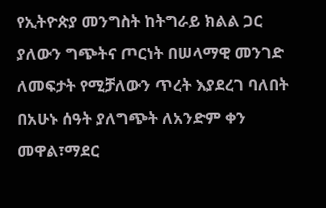የኢትዮጵያ መንግስት ከትግራይ ክልል ጋር ያለውን ግጭትና ጦርነት በሠላማዊ መንገድ ለመፍታት የሚቻለውን ጥረት እያደረገ ባለበት በአሁኑ ሰዓት ያለግጭት ለአንድም ቀን መዋል፣ማደር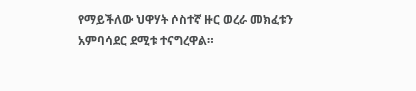የማይችለው ህዋሃት ሶስተኛ ዙር ወረራ መክፈቱን አምባሳደር ደሚቱ ተናግረዋል።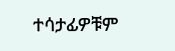ተሳታፊዎቹም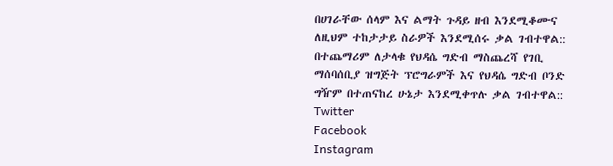በሀገራቸው ሰላም እና ልማት ጉዳይ ዘብ እንደሚቆሙና ለዚህም ተከታታይ ስራዎች እንደሚሰሩ ቃል ገብተዋል::
በተጨማሪም ለታላቁ የህዳሴ ግድብ ማስጨረሻ የገቢ ማሰባሰቢያ ዝግጅት ፕሮግራምች እና የህዳሴ ግድብ ቦንድ ግዥም በተጠናከረ ሁኔታ እንደሚቀጥሉ ቃል ገብተዋል::
Twitter
Facebook
Instagram